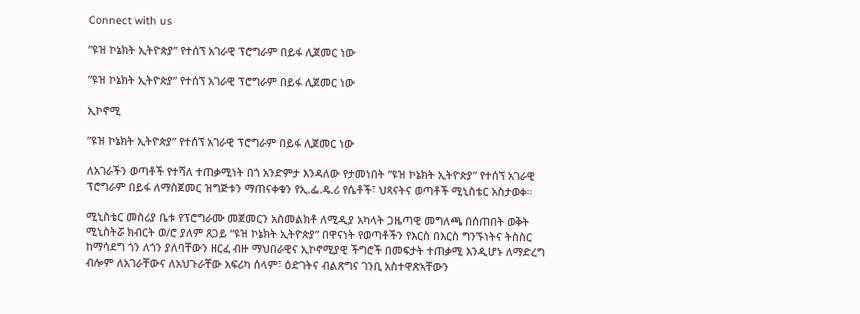Connect with us

”ዩዝ ኮኔክት ኢትዮጵያ” የተሰኘ አገራዊ ፕሮግራም በይፋ ሊጀመር ነው

”ዩዝ ኮኔክት ኢትዮጵያ” የተሰኘ አገራዊ ፕሮግራም በይፋ ሊጀመር ነው

ኢኮኖሚ

”ዩዝ ኮኔክት ኢትዮጵያ” የተሰኘ አገራዊ ፕሮግራም በይፋ ሊጀመር ነው

ለአገራችን ወጣቶች የተሻለ ተጠቃሚነት በጎ አንድምታ እንዳለው የታመነበት ”ዩዝ ኮኔክት ኢትዮጵያ” የተሰኘ አገራዊ ፕሮግራም በይፋ ለማስጀመር ዝግጅቱን ማጠናቀቁን የኢ.ፌ.ዴ.ሪ የሴቶች፣ ህጻናትና ወጣቶች ሚኒስቴር አስታወቀ፡፡

ሚኒስቴር መስሪያ ቤቱ የፕሮግራሙ መጀመርን አስመልክቶ ለሚዲያ አካላት ጋዜጣዊ መግለጫ በሰጠበት ወቅት ሚኒስትሯ ክብርት ወ/ሮ ያለም ጸጋይ “ዩዝ ኮኔክት ኢትዮጵያ” በዋናነት የወጣቶችን የእርስ በእርስ ግንኙነትና ትስስር ከማሳደግ ጎን ለጎን ያለባቸውን ዘርፈ ብዙ ማህበራዊና ኢኮኖሚያዊ ችግሮች በመፍታት ተጠቃሚ እንዲሆኑ ለማድረግ ብሎም ለአገራቸውና ለአህጉራቸው አፍሪካ ሰላም፣ ዕድገትና ብልጽግና ገንቢ አስተዋጽኣቸውን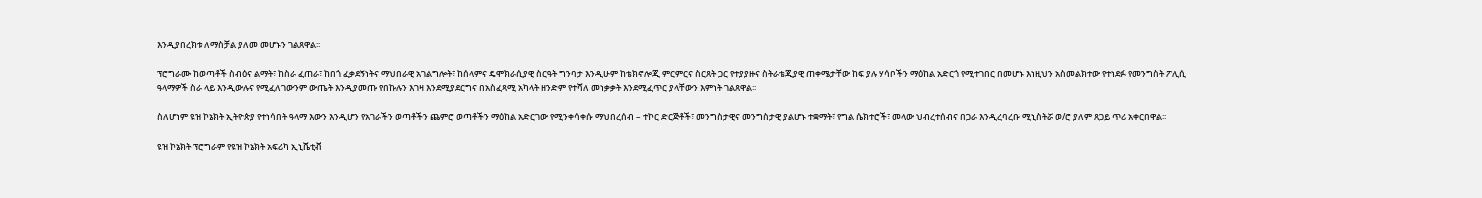እንዲያበረክቱ ለማስቻል ያለመ መሆኑን ገልጸዋል፡፡

ፕሮግራሙ ከወጣቶች ስብዕና ልማት፣ ከስራ ፈጠራ፣ ከበጎ ፈቃደኝነትና ማህበራዊ አገልግሎት፣ ከሰላምና ዴሞክራሲያዊ ስርዓት ግንባታ እንዲሁም ከቴክኖሎጂ ምርምርና ስርጸት ጋር የተያያዙና ስትራቴጂያዊ ጠቀሜታቸው ከፍ ያሉ ሃሳቦችን ማዕከል አድርጎ የሚተገበር በመሆኑ እነዚህን አስመልክተው የተነደፉ የመንግስት ፖሊሲ ዓላማዎች ስራ ላይ እንዲውሉና የሚፈለገውንም ውጤት እንዲያመጡ የበኩሉን እገዛ እንደሚያደርግና በአስፈጻሚ አካላት ዘንድም የተሻለ መነቃቃት እንደሚፈጥር ያላቸውን እምነት ገልጸዋል፡፡

ስለሆነም ዩዝ ኮኔክት ኢትዮጵያ የተነሳበት ዓላማ እውን እንዲሆን የአገራችን ወጣቶችን ጨምሮ ወጣቶችን ማዕከል አድርገው የሚንቀሳቀሱ ማህበረሰብ – ተኮር ድርጅቶች፣ መንግስታዊና መንግስታዊ ያልሆኑ ተቋማት፣ የግል ሴክተሮች፣ መላው ህብረተሰብና በጋራ እንዲረባረቡ ሚኒስትሯ ወ/ሮ ያለም ጸጋይ ጥሪ አቀርበዋል፡፡

ዩዝ ኮኔክት ፕሮግራም የዩዝ ኮኔክት አፍሪካ ኢኒሼቲቭ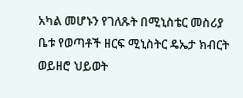አካል መሆኑን የገለጹት በሚኒስቴር መስሪያ ቤቱ የወጣቶች ዘርፍ ሚኒስትር ዴኤታ ክብርት ወይዘሮ ህይወት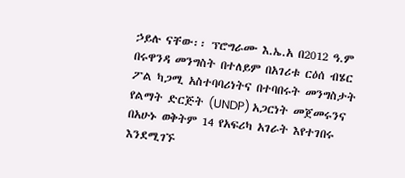ኃይሉ ናቸው፡፡ ፕሮግራሙ እ.ኤ.አ በ2012 ዓ.ም በሩዋንዳ መንግስት በተለይም በአገሪቱ ርዕሰ ብሄር ፖል ካጋሚ አስተባባሪነትና በተባበሩት መንግስታት የልማት ድርጅት (UNDP) አጋርነት መጀመሩንና በአሁኑ ወቅትም 14 የአፍሪካ አገራት እየተገበሩ እንደሚገኙ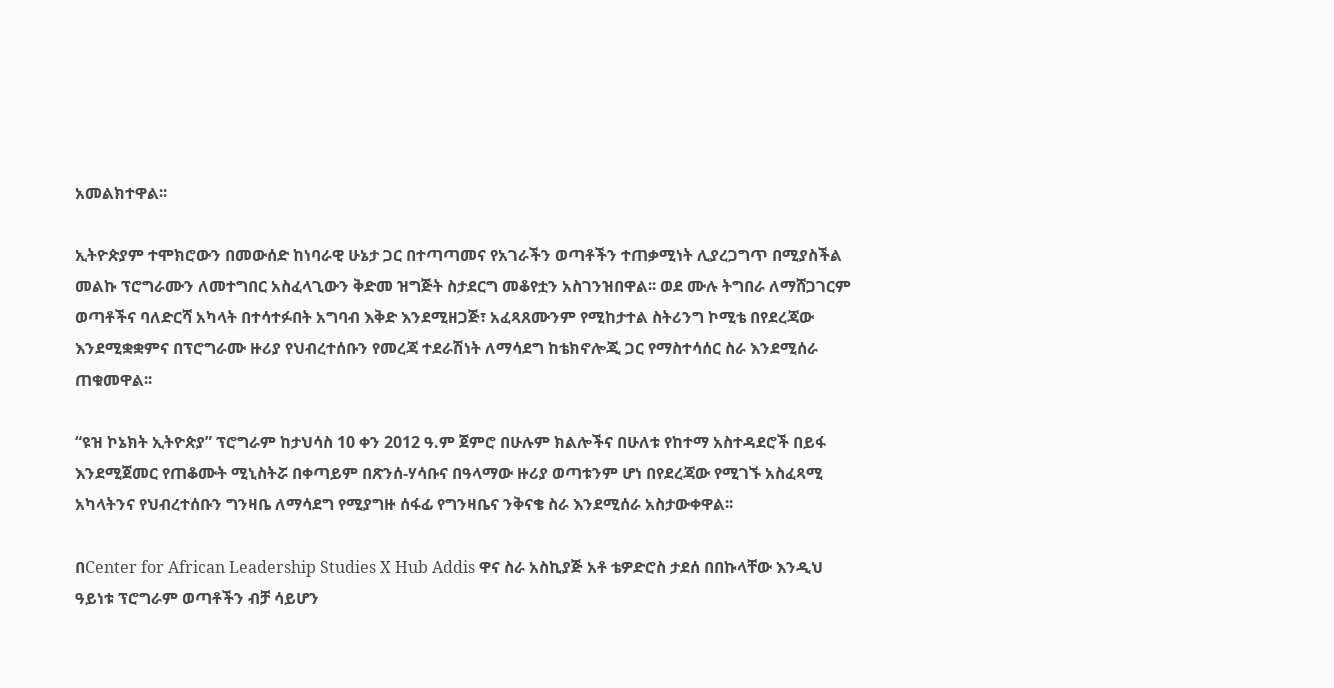አመልክተዋል፡፡

ኢትዮጵያም ተሞክሮውን በመውሰድ ከነባራዊ ሁኔታ ጋር በተጣጣመና የአገራችን ወጣቶችን ተጠቃሚነት ሊያረጋግጥ በሚያስችል መልኩ ፕሮግራሙን ለመተግበር አስፈላጊውን ቅድመ ዝግጅት ስታደርግ መቆየቷን አስገንዝበዋል፡፡ ወደ ሙሉ ትግበራ ለማሸጋገርም ወጣቶችና ባለድርሻ አካላት በተሳተፉበት አግባብ እቅድ እንደሚዘጋጅ፣ አፈጻጸሙንም የሚከታተል ስትሪንግ ኮሚቴ በየደረጃው እንደሚቋቋምና በፕሮግራሙ ዙሪያ የህብረተሰቡን የመረጃ ተደራሽነት ለማሳደግ ከቴክኖሎጂ ጋር የማስተሳሰር ስራ እንደሚሰራ ጠቁመዋል፡፡

“ዩዝ ኮኔክት ኢትዮጵያ” ፕሮግራም ከታህሳስ 10 ቀን 2012 ዓ.ም ጀምሮ በሁሉም ክልሎችና በሁለቱ የከተማ አስተዳደሮች በይፋ እንደሚጀመር የጠቆሙት ሚኒስትሯ በቀጣይም በጽንሰ-ሃሳቡና በዓላማው ዙሪያ ወጣቱንም ሆነ በየደረጃው የሚገኙ አስፈጻሚ አካላትንና የህብረተሰቡን ግንዛቤ ለማሳደግ የሚያግዙ ሰፋፊ የግንዛቤና ንቅናቄ ስራ እንደሚሰራ አስታውቀዋል፡፡

በCenter for African Leadership Studies X Hub Addis ዋና ስራ አስኪያጅ አቶ ቴዎድሮስ ታደሰ በበኩላቸው እንዲህ ዓይነቱ ፕሮግራም ወጣቶችን ብቻ ሳይሆን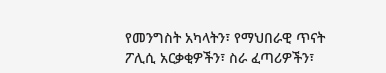የመንግስት አካላትን፣ የማህበራዊ ጥናት ፖሊሲ አርቃቂዎችን፣ ስራ ፈጣሪዎችን፣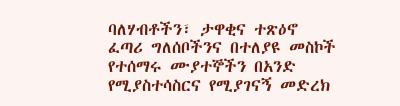ባለሃብቶችን፣ ታዋቂና ተጽዕኖ ፈጣሪ ግለሰቦችንና በተለያዩ መስኮች የተሰማሩ ሙያተኞችን በአንድ የሚያስተሳስርና የሚያገናኝ መድረክ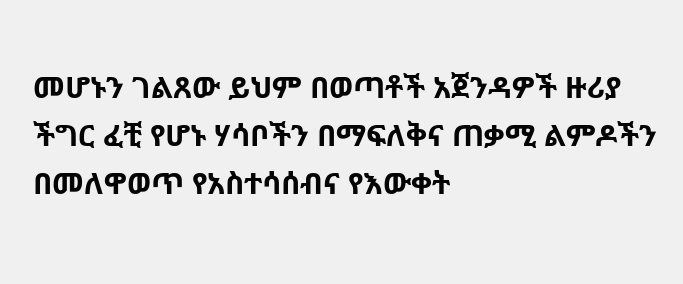መሆኑን ገልጸው ይህም በወጣቶች አጀንዳዎች ዙሪያ ችግር ፈቺ የሆኑ ሃሳቦችን በማፍለቅና ጠቃሚ ልምዶችን በመለዋወጥ የአስተሳሰብና የእውቀት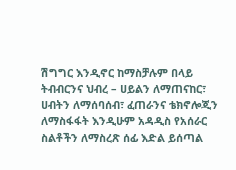ሽግግር እንዲኖር ከማስቻሉም በላይ ትብብርንና ህብረ – ሀይልን ለማጠናከር፣ ሀብትን ለማሰባሰብ፣ ፈጠራንና ቴክኖሎጂን ለማስፋፋት እንዲሁም አዳዲስ የአሰራር ስልቶችን ለማስረጽ ሰፊ እድል ይሰጣል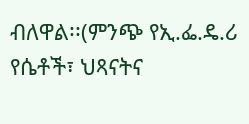ብለዋል፡፡(ምንጭ የኢ.ፌ.ዴ.ሪ የሴቶች፣ ህጻናትና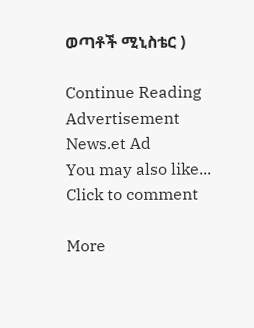ወጣቶች ሚኒስቴር )

Continue Reading
Advertisement News.et Ad
You may also like...
Click to comment

More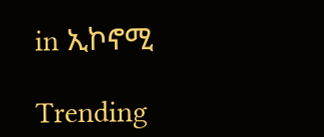in ኢኮኖሚ

Trending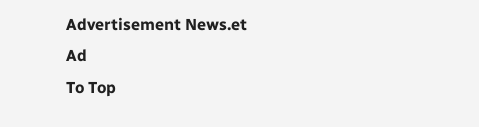Advertisement News.et Ad
To Top